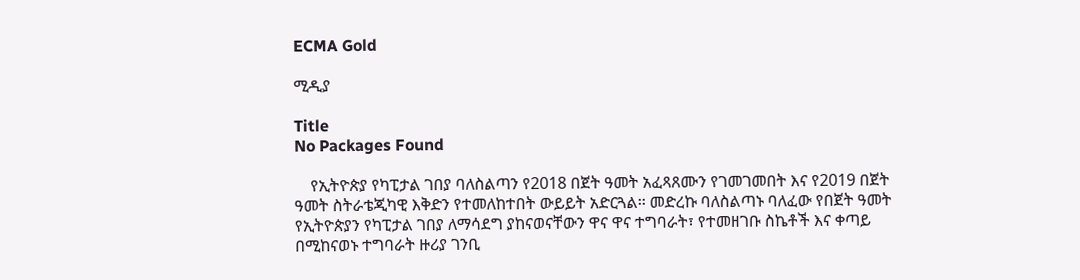ECMA Gold

ሚዲያ

Title
No Packages Found

    የኢትዮጵያ የካፒታል ገበያ ባለስልጣን የ2018 በጀት ዓመት አፈጻጸሙን የገመገመበት እና የ2019 በጀት ዓመት ስትራቴጂካዊ እቅድን የተመለከተበት ውይይት አድርጓል፡፡ መድረኩ ባለስልጣኑ ባለፈው የበጀት ዓመት የኢትዮጵያን የካፒታል ገበያ ለማሳደግ ያከናወናቸውን ዋና ዋና ተግባራት፣ የተመዘገቡ ስኬቶች እና ቀጣይ በሚከናወኑ ተግባራት ዙሪያ ገንቢ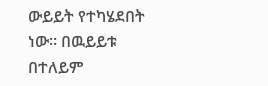ውይይት የተካሄደበት ነው፡፡ በዉይይቱ በተለይም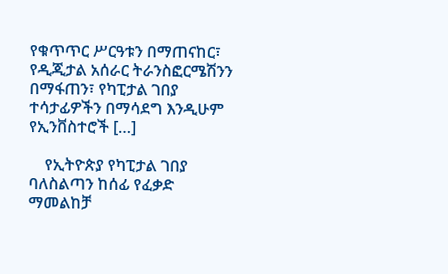የቁጥጥር ሥርዓቱን በማጠናከር፣ የዲጂታል አሰራር ትራንስፎርሜሽንን በማፋጠን፣ የካፒታል ገበያ ተሳታፊዎችን በማሳደግ እንዲሁም የኢንቨስተሮች […]

    የኢትዮጵያ የካፒታል ገበያ ባለስልጣን ከሰፊ የፈቃድ ማመልከቻ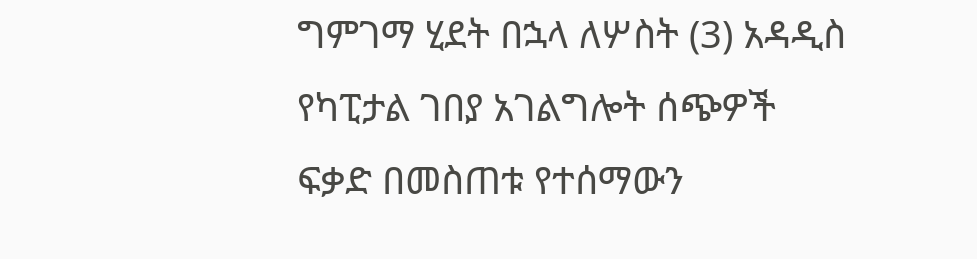ግምገማ ሂደት በኋላ ለሦስት (3) አዳዲስ የካፒታል ገበያ አገልግሎት ሰጭዎች ፍቃድ በመስጠቱ የተሰማውን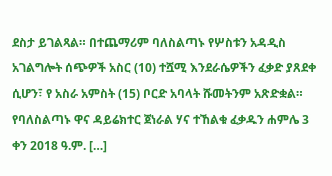ደስታ ይገልጻል። በተጨማሪም ባለስልጣኑ የሦስቱን አዳዲስ አገልግሎት ሰጭዎች አስር (10) ተሿሚ እንደራሴዎችን ፈቃድ ያጸደቀ ሲሆን፣ የ አስራ አምስት (15) ቦርድ አባላት ሹመትንም አጽድቋል። የባለስልጣኑ ዋና ዳይሬክተር ጀነራል ሃና ተኸልቁ ፈቃዱን ሐምሌ 3 ቀን 2018 ዓ.ም. […]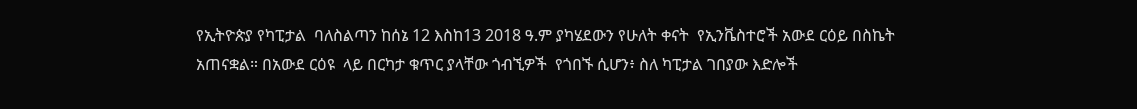የኢትዮጵያ የካፒታል  ባለስልጣን ከሰኔ 12 እስከ13 2018 ዓ.ም ያካሄደውን የሁለት ቀናት  የኢንቬስተሮች አውደ ርዕይ በስኬት አጠናቋል። በአውደ ርዕዩ  ላይ በርካታ ቁጥር ያላቸው ጎብኚዎች  የጎበኙ ሲሆን፥ ስለ ካፒታል ገበያው እድሎች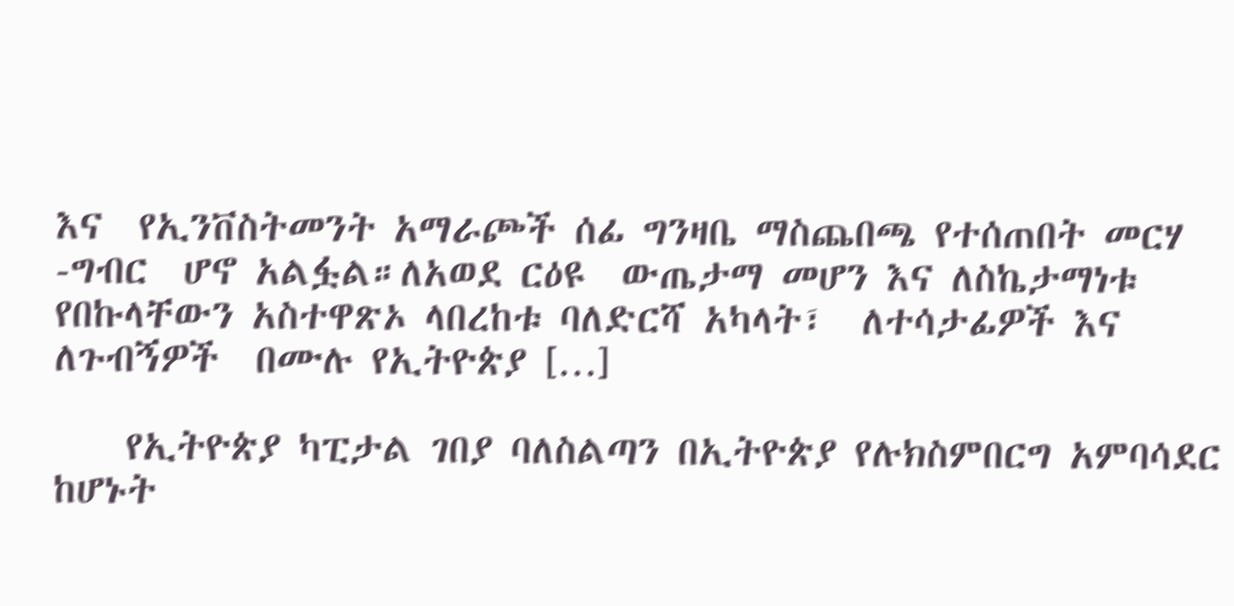እና  የኢንቨስትመንት አማራጮች ሰፊ ግንዛቤ ማስጨበጫ የተሰጠበት መርሃ -ግብር  ሆኖ አልፏል።ለአወደ ርዕዩ  ውጤታማ መሆን እና ለስኬታማነቱ የበኩላቸውን አስተዋጽኦ ላበረከቱ ባለድርሻ አካላት፣  ለተሳታፊዎች እና ለጉብኝዎች  በሙሉ የኢትዮጵያ […]

    የኢትዮጵያ ካፒታል ገበያ ባለስልጣን በኢትዮጵያ የሉክስምበርግ አምባሳደር ከሆኑት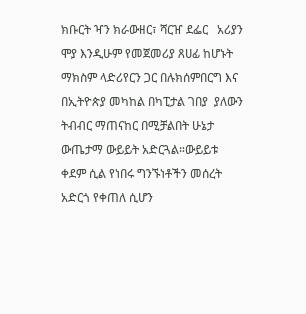ክቡርት ዣን ክራውዘር፣ ሻርዠ ደፌር   አሪያን ሞያ እንዲሁም የመጀመሪያ ጸሀፊ ከሆኑት ማክስም ላድሪየርን ጋር በሉክሰምበርግ እና በኢትዮጵያ መካከል በካፒታል ገበያ  ያለውን ትብብር ማጠናከር በሚቻልበት ሁኔታ ውጤታማ ውይይት አድርጓል።ውይይቱ ቀደም ሲል የነበሩ ግንኙነቶችን መሰረት አድርጎ የቀጠለ ሲሆን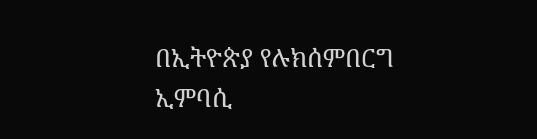በኢትዮጵያ የሉክሰምበርግ ኢምባሲ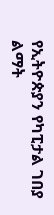የኢትዮጵያን የካፒታል ገበያ ልማት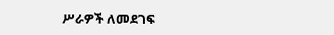ሥራዎች ለመደገፍ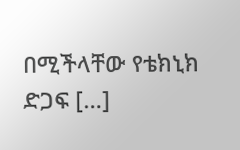በሚችላቸው የቴክኒክ ድጋፍ […]